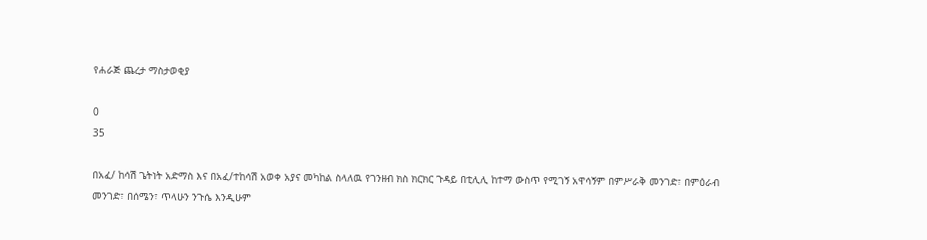የሐራጅ ጨረታ ማስታወቂያ

0
35

በአፈ/ ከሳሽ ጌትነት አድማስ እና በአፈ/ተከሳሽ አወቀ አያና መካከል ስላለዉ የገንዘብ ክስ ክርክር ጉዳይ በቲሊሊ ከተማ ውስጥ የሚገኝ አዋሳኝም በምሥራቅ መንገድ፣ በምዕራብ መንገድ፣ በሰሜን፣ ጥላሁን ንጉሴ እንዲሁም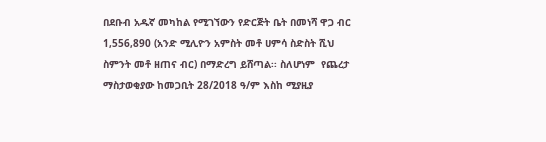በደቡብ አዱኛ መካከል የሚገኘውን የድርጅት ቤት በመነሻ ዋጋ ብር 1,556,890 (አንድ ሚሊዮን አምስት መቶ ሀምሳ ስድስት ሺህ ስምንት መቶ ዘጠና ብር) በማድረግ ይሸጣል፡፡ ስለሆነም  የጨረታ ማስታወቂያው ከመጋቢት 28/2018 ዓ/ም እስከ ሚያዚያ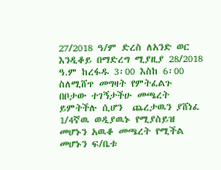27/2018 ዓ/ም ድረስ ለአንድ ወር እንዲቆይ በማድረግ ሚያዚያ 28/2018 ዓ.ም ከረፋዱ 3፡00 እስከ 6፡00 ስለሚሸጥ መግዛት የምትፈልጉ በቦታው ተገኝታችሁ መጫረት ይምትችሉ ሲሆን  ጨረታዉን ያሸነፈ 1/4ኛዉ ወዲያዉኑ የሚያስይዝ መሆኑን አዉቆ መጫረት የሚችል መሆኑን ፍ/ቤቱ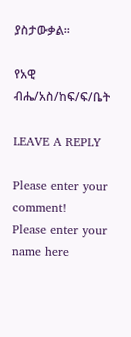ያስታውቃል፡፡

የአዊ ብሔ/አስ/ከፍ/ፍ/ቤት

LEAVE A REPLY

Please enter your comment!
Please enter your name here